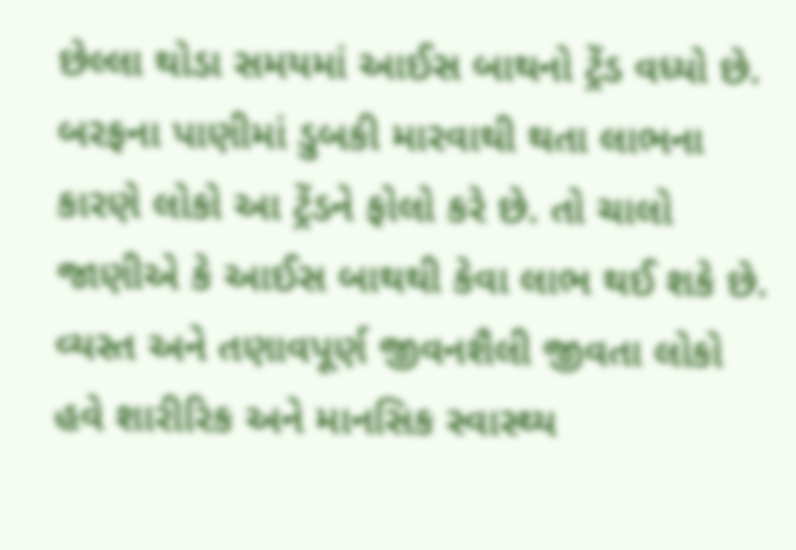છેલ્લા થોડા સમયમાં આઈસ બાથનો ટ્રેંડ વધ્યો છે. બરફના પાણીમાં ડુબકી મારવાથી થતા લાભના કારણે લોકો આ ટ્રેંડને ફોલો કરે છે. તો ચાલો જાણીએ કે આઈસ બાથથી કેવા લાભ થઈ શકે છે.
વ્યસ્ત અને તણાવપૂર્ણ જીવનશૈલી જીવતા લોકો હવે શારીરિક અને માનસિક સ્વાસ્થ્ય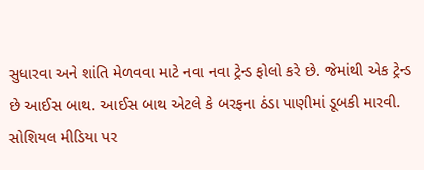સુધારવા અને શાંતિ મેળવવા માટે નવા નવા ટ્રેન્ડ ફોલો કરે છે. જેમાંથી એક ટ્રેન્ડ છે આઈસ બાથ. આઈસ બાથ એટલે કે બરફના ઠંડા પાણીમાં ડૂબકી મારવી. સોશિયલ મીડિયા પર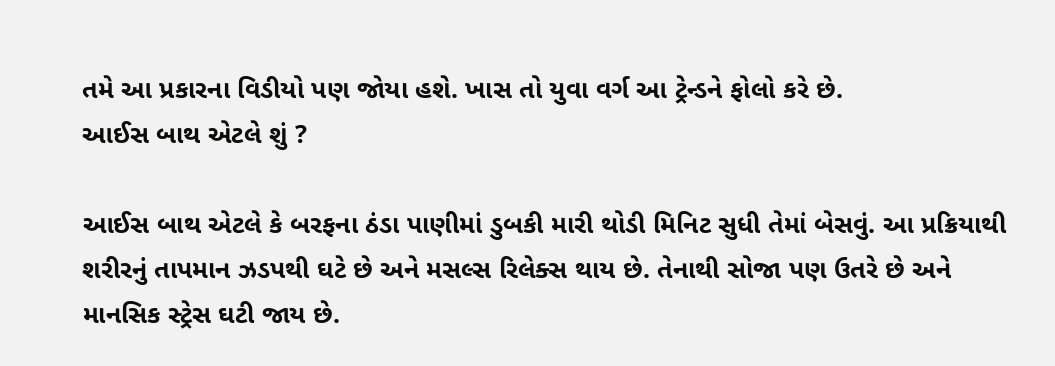તમે આ પ્રકારના વિડીયો પણ જોયા હશે. ખાસ તો યુવા વર્ગ આ ટ્રેન્ડને ફોલો કરે છે.
આઈસ બાથ એટલે શું ?

આઈસ બાથ એટલે કે બરફના ઠંડા પાણીમાં ડુબકી મારી થોડી મિનિટ સુધી તેમાં બેસવું. આ પ્રક્રિયાથી શરીરનું તાપમાન ઝડપથી ઘટે છે અને મસલ્સ રિલેક્સ થાય છે. તેનાથી સોજા પણ ઉતરે છે અને માનસિક સ્ટ્રેસ ઘટી જાય છે.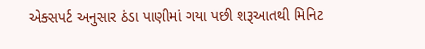એક્સપર્ટ અનુસાર ઠંડા પાણીમાં ગયા પછી શરૂઆતથી મિનિટ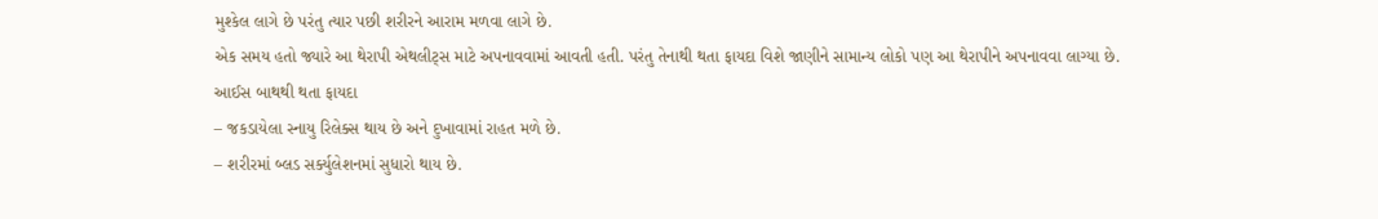મુશ્કેલ લાગે છે પરંતુ ત્યાર પછી શરીરને આરામ મળવા લાગે છે.
એક સમય હતો જ્યારે આ થેરાપી એથલીટ્સ માટે અપનાવવામાં આવતી હતી. પરંતુ તેનાથી થતા ફાયદા વિશે જાણીને સામાન્ય લોકો પણ આ થેરાપીને અપનાવવા લાગ્યા છે.
આઈસ બાથથી થતા ફાયદા
– જકડાયેલા સ્નાયુ રિલેક્સ થાય છે અને દુખાવામાં રાહત મળે છે.
– શરીરમાં બ્લડ સર્ક્યુલેશનમાં સુધારો થાય છે.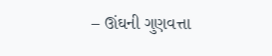– ઊંઘની ગુણવત્તા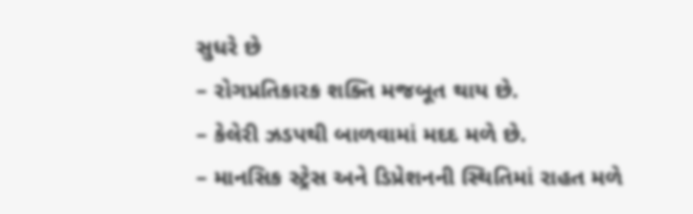સુધરે છે
– રોગપ્રતિકારક શક્તિ મજબૂત થાય છે.
– કેલેરી ઝડપથી બાળવામાં મદદ મળે છે.
– માનસિક સ્ટ્રેસ અને ડિપ્રેશનની સ્થિતિમાં રાહત મળે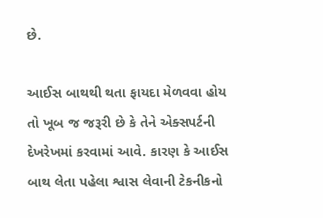છે.

આઈસ બાથથી થતા ફાયદા મેળવવા હોય તો ખૂબ જ જરૂરી છે કે તેને એક્સપર્ટની દેખરેખમાં કરવામાં આવે. કારણ કે આઈસ બાથ લેતા પહેલા શ્વાસ લેવાની ટેકનીકનો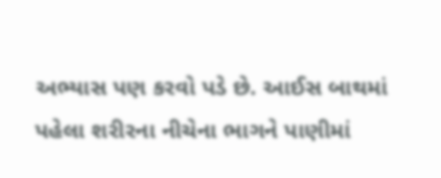અભ્યાસ પણ કરવો પડે છે. આઈસ બાથમાં પહેલા શરીરના નીચેના ભાગને પાણીમાં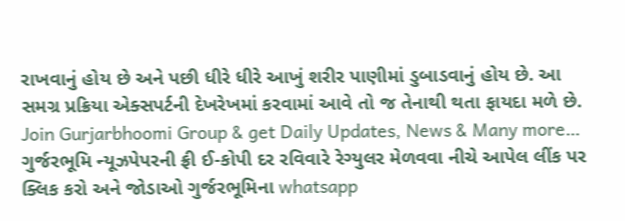રાખવાનું હોય છે અને પછી ધીરે ધીરે આખું શરીર પાણીમાં ડુબાડવાનું હોય છે. આ સમગ્ર પ્રક્રિયા એક્સપર્ટની દેખરેખમાં કરવામાં આવે તો જ તેનાથી થતા ફાયદા મળે છે.
Join Gurjarbhoomi Group & get Daily Updates, News & Many more…
ગુર્જરભૂમિ ન્યૂઝપેપરની ફ્રી ઈ-કોપી દર રવિવારે રેગ્યુલર મેળવવા નીચે આપેલ લીંક પર ક્લિક કરો અને જોડાઓ ગુર્જરભૂમિના whatsapp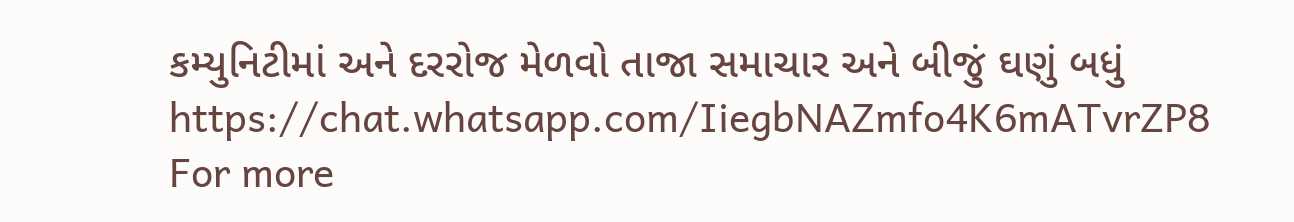કમ્યુનિટીમાં અને દરરોજ મેળવો તાજા સમાચાર અને બીજું ઘણું બધું
https://chat.whatsapp.com/IiegbNAZmfo4K6mATvrZP8
For more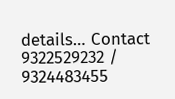details… Contact 9322529232 / 9324483455